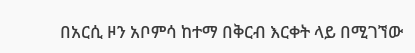በአርሲ ዞን አቦምሳ ከተማ በቅርብ እርቀት ላይ በሚገኘው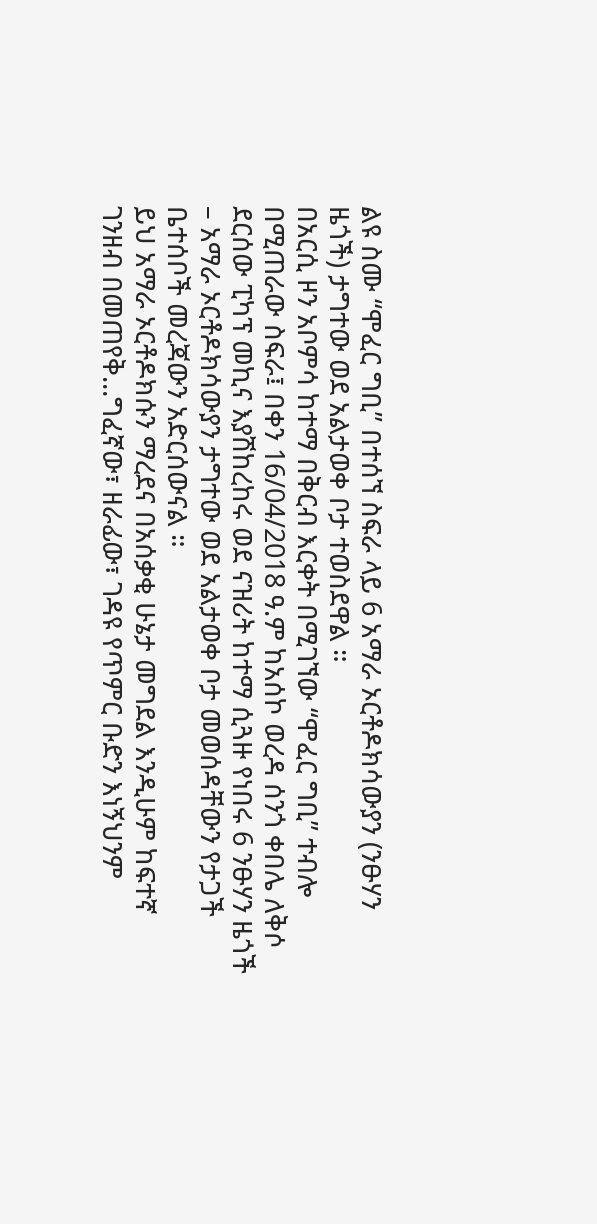ልዩ ስሙ “ሞፈር ግቢ” በተሰኘ ስፍራ ላይ 6 አማራ ኦርቶዶክሳውያን (ንፁሃን ዜጎች) ታግተው ወደ አልታወቀ ቦታ ተወስደዋል ።
በአርሲ ዞን አቦምሳ ከተማ በቅርብ እርቀት በሚገኘው “ሞፈር ግቢ” ተብሎ በሚጠራው ስፍራ፤ በቀን 16/04/2018 ዓ.ም ከአሰኮ ወረዳ ሰንጎ ቀበሌ ለቅሶ ደርሰው ፒካፕ መኪና እያሽከረከሩ ወደ ናዝሪት ከተማ ሲጓዙ የነበሩ 6 ንፁሃን ዜጎች – አማራ ኦርቶዶክሳውያን ታግተው ወደ አልታወቀ ቦታ መወሰዳቸውን የታጋች ቤተሰቦች መረጃውን አድርሰውናል ።
ይህ አማራ ኦርቶዶክሱን ማረደና በአሰቃቂ ሁኔታ መግደል እንዲሁም ከፍተኛ ገንዘብ በመጠየቅ…ግፈኛው፣ ዘራፊው፣ ገዳዩ የጥምር ቡድን እነኝህንም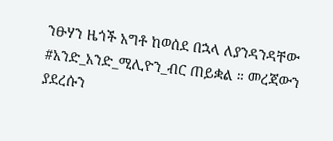ንፁሃን ዜጎች አግቶ ከወሰደ በኋላ ለያንዳንዳቸው #አንድ_አንድ_ሚሊዮን_ብር ጠይቋል ። መረጃውን ያደረሱን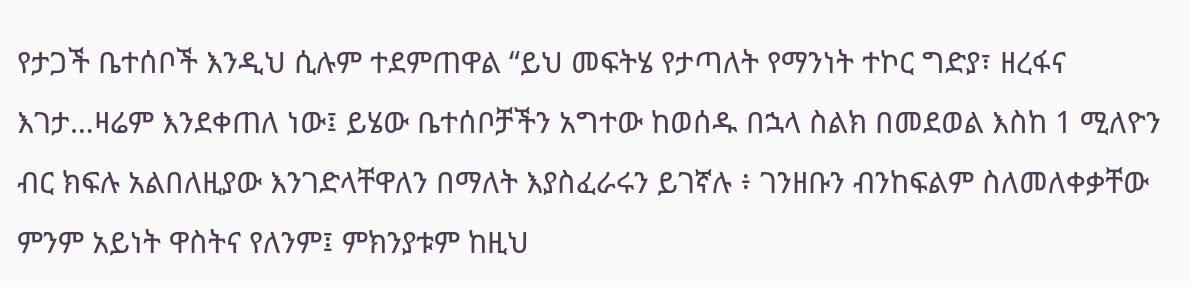የታጋች ቤተሰቦች እንዲህ ሲሉም ተደምጠዋል “ይህ መፍትሄ የታጣለት የማንነት ተኮር ግድያ፣ ዘረፋና እገታ…ዛሬም እንደቀጠለ ነው፤ ይሄው ቤተሰቦቻችን አግተው ከወሰዱ በኋላ ስልክ በመደወል እስከ 1 ሚለዮን ብር ክፍሉ አልበለዚያው እንገድላቸዋለን በማለት እያስፈራሩን ይገኛሉ ፥ ገንዘቡን ብንከፍልም ስለመለቀቃቸው ምንም አይነት ዋስትና የለንም፤ ምክንያቱም ከዚህ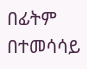በፊትም በተመሳሳይ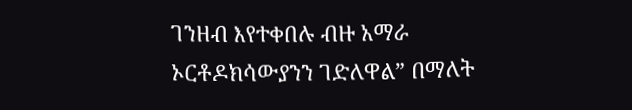ገንዘብ እየተቀበሉ ብዙ አማራ ኦርቶዶክሳውያንን ገድለዋል” በማለት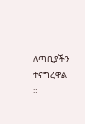ለጣቢያችን ተናግረዋል ።